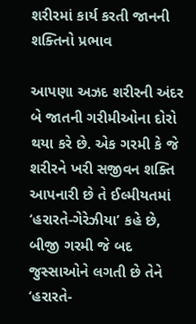શરીરમાં કાર્ય કરતી જાનની શક્તિનો પ્રભાવ

આપણા અઝદ શરીરની અંદર બે જાતની ગરીમીઓના દોરો થયા કરે છે. એક ગરમી કે જે શરીરને ખરી સજીવન શક્તિ આપનારી છે તે ઈલ્મીયતમાં ‘હરારતે-ગેરેઝીયા’ કહે છે, બીજી ગરમી જે બદ જુસ્સાઓને લગતી છે તેને ‘હરારતે-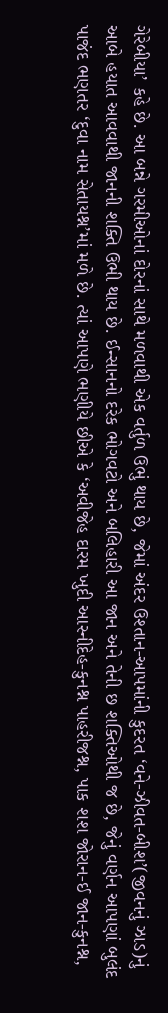ગેરેબીયા’ કહે છે. આ બન્ને ગરમીઓનાં દોરનાં સાથે મળવાથી એક વર્તુળ ઉભું થાય છે, જેમાં અંદર ઉશ્તાન-આપમાંની કુદરત ‘વને-ઝીવત-બીશ’(જીવનનું ઝાડ)નું આબે હયાત આવવાથી જાનની શક્તિ ઉભી થાય છે. ઈન્સાનનો દરેક ભોગવટો અને બલિહારી આ જાન અને તેની છ શક્તિઓથી જ છે, જેનું વર્ણન આપણાં બુલંદ પાજંદ ભણતર ‘દુવા નામ સેતાયશ્ન’માં મળે છે. ત્યાં આપણે ભણીયે છીએ કે ‘અવીજેહ દારમ ખુદી આસ્નીદેહ-કુનશ્ન પાહરીજશ્ન, પાક શશ જોરાન-ઈ જાન-કુનશ્ન,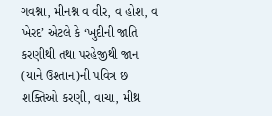ગવશ્ના, મીનશ્ન વ વીર, વ હોશ, વ ખેરદ’ એટલે કે ‘ખુદીની જાતિ કરણીથી તથા પરહેજીથી જાન (યાને ઉશ્તાન)ની પવિત્ર છ શક્તિઓ કરણી, વાચા, મીથ્ર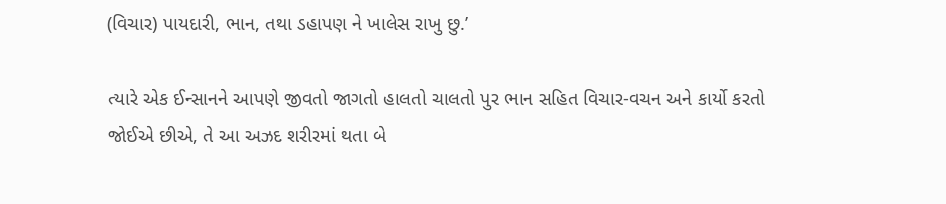(વિચાર) પાયદારી, ભાન, તથા ડહાપણ ને ખાલેસ રાખુ છુ.’

ત્યારે એક ઈન્સાનને આપણે જીવતો જાગતો હાલતો ચાલતો પુર ભાન સહિત વિચાર-વચન અને કાર્યો કરતો જોઈએ છીએ, તે આ અઝદ શરીરમાં થતા બે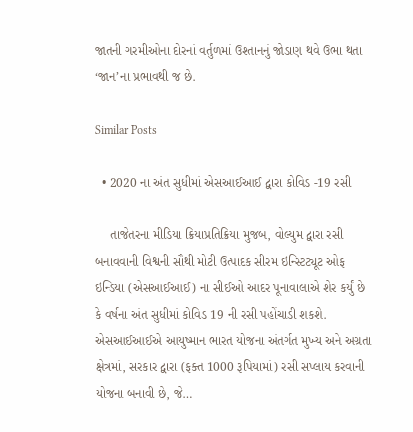જાતની ગરમીઓના દોરનાં વર્તુળમાં ઉશ્તાનનું જોડાણ થવે ઉભા થતા ‘જાન’ના પ્રભાવથી જ છે.

Similar Posts

  • 2020 ના અંત સુધીમાં એસઆઈઆઈ દ્વારા કોવિડ -19 રસી

    તાજેતરના મીડિયા ક્રિયાપ્રતિક્રિયા મુજબ, વોલ્યુમ દ્વારા રસી બનાવવાની વિશ્વની સૌથી મોટી ઉત્પાદક સીરમ ઇન્સ્ટિટ્યૂટ ઓફ ઇન્ડિયા (એસઆઈઆઈ) ના સીઈઓ આદર પૂનાવાલાએ શેર કર્યું છે કે વર્ષના અંત સુધીમાં કોવિડ 19 ની રસી પહોંચાડી શકશે. એસઆઈઆઈએ આયુષ્માન ભારત યોજના અંતર્ગત મુખ્ય અને અગ્રતા ક્ષેત્રમાં, સરકાર દ્વારા (ફક્ત 1000 રૂપિયામાં) રસી સપ્લાય કરવાની યોજના બનાવી છે, જે…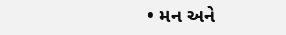• મન અને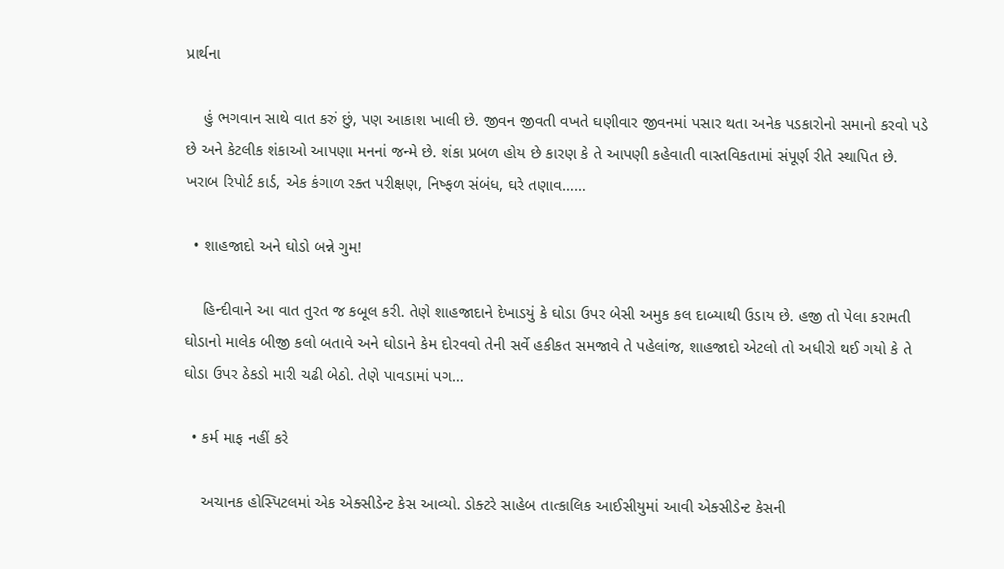પ્રાર્થના

    હું ભગવાન સાથે વાત કરું છું, પણ આકાશ ખાલી છે. જીવન જીવતી વખતે ઘણીવાર જીવનમાં પસાર થતા અનેક પડકારોનો સમાનો કરવો પડે છે અને કેટલીક શંકાઓ આપણા મનનાં જન્મે છે. શંકા પ્રબળ હોય છે કારણ કે તે આપણી કહેવાતી વાસ્તવિકતામાં સંપૂર્ણ રીતે સ્થાપિત છે. ખરાબ રિપોર્ટ કાર્ડ, એક કંગાળ રક્ત પરીક્ષણ, નિષ્ફળ સંબંધ, ઘરે તણાવ……

  • શાહજાદો અને ઘોડો બન્ને ગુમ!

    હિન્દીવાને આ વાત તુરત જ કબૂલ કરી. તેણે શાહજાદાને દેખાડયું કે ઘોડા ઉપર બેસી અમુક કલ દાબ્યાથી ઉડાય છે. હજી તો પેલા કરામતી ઘોડાનો માલેક બીજી કલો બતાવે અને ઘોડાને કેમ દોરવવો તેની સર્વે હકીકત સમજાવે તે પહેલાંજ, શાહજાદો એટલો તો અધીરો થઈ ગયો કે તે ઘોડા ઉપર ઠેકડો મારી ચઢી બેઠો. તેણે પાવડામાં પગ…

  • કર્મ માફ નહીં કરે

    અચાનક હોસ્પિટલમાં એક એક્સીડેન્ટ કેસ આવ્યો. ડોક્ટરે સાહેબ તાત્કાલિક આઈસીયુમાં આવી એક્સીડેન્ટ કેસની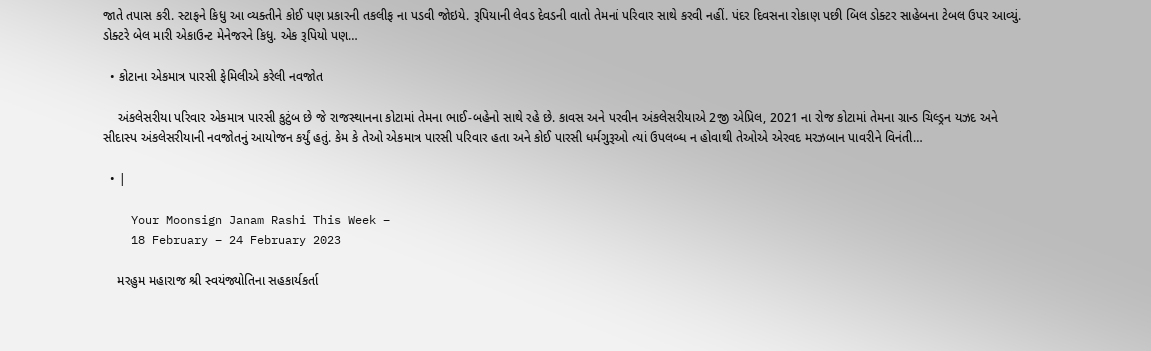જાતે તપાસ કરી. સ્ટાફને કિધુ આ વ્યક્તીને કોઈ પણ પ્રકારની તકલીફ ના પડવી જોઇયે. રૂપિયાની લેવડ દેવડની વાતો તેમનાં પરિવાર સાથે કરવી નહીં. પંદર દિવસના રોકાણ પછી બિલ ડોક્ટર સાહેબના ટેબલ ઉપર આવ્યું. ડોક્ટરે બેલ મારી એકાઉન્ટ મેનેજરને કિધુ. એક રૂપિયો પણ…

  • કોટાના એકમાત્ર પારસી ફેમિલીએ કરેલી નવજોત

    અંકલેસરીયા પરિવાર એકમાત્ર પારસી કુટુંબ છે જે રાજસ્થાનના કોટામાં તેમના ભાઈ-બહેનો સાથે રહે છે. કાવસ અને પરવીન અંકલેસરીયાએ 2જી એપ્રિલ, 2021 ના રોજ કોટામાં તેમના ગ્રાન્ડ ચિલ્ડ્રન યઝદ અને સીદાસ્પ અંકલેસરીયાની નવજોતનું આયોજન કર્યું હતું. કેમ કે તેઓ એકમાત્ર પારસી પરિવાર હતા અને કોઈ પારસી ધર્મગુરૂઓ ત્યાં ઉપલબ્ધ ન હોવાથી તેઓએ એરવદ મરઝબાન પાવરીને વિનંતી…

  • |

    Your Moonsign Janam Rashi This Week –
    18 February – 24 February 2023

    મરહુમ મહારાજ શ્રી સ્વયંજ્યોતિના સહકાર્યકર્તા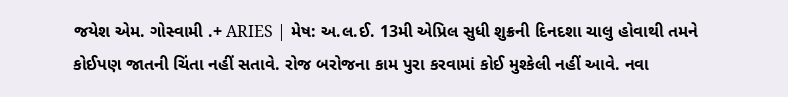જયેશ એમ. ગોસ્વામી .+ ARIES | મેષ: અ.લ.ઈ. 13મી એપ્રિલ સુધી શુક્રની દિનદશા ચાલુ હોવાથી તમને કોઈપણ જાતની ચિંતા નહીં સતાવે. રોજ બરોજના કામ પુરા કરવામાં કોઈ મુશ્કેલી નહીં આવે. નવા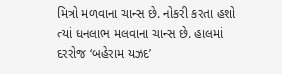મિત્રો મળવાના ચાન્સ છે. નોકરી કરતા હશો ત્યાં ધનલાભ મલવાના ચાન્સ છે. હાલમાં દરરોજ ‘બહેરામ યઝદ’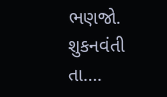ભણજો. શુકનવંતી તા….